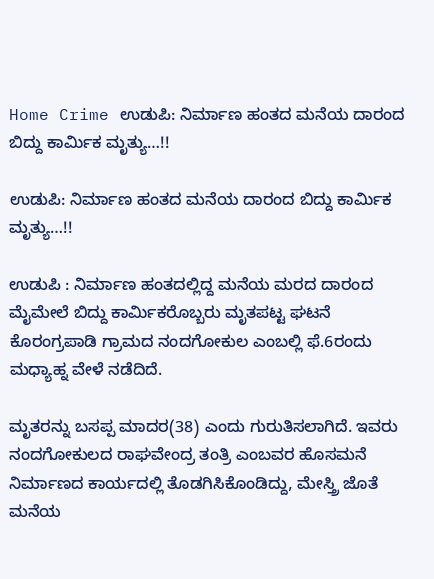Home Crime ಉಡುಪಿ: ನಿರ್ಮಾಣ ಹಂತದ ಮನೆಯ ದಾರಂದ ಬಿದ್ದು ಕಾರ್ಮಿಕ ಮೃತ್ಯು…!!

ಉಡುಪಿ: ನಿರ್ಮಾಣ ಹಂತದ ಮನೆಯ ದಾರಂದ ಬಿದ್ದು ಕಾರ್ಮಿಕ ಮೃತ್ಯು…!!

ಉಡುಪಿ : ನಿರ್ಮಾಣ ಹಂತದಲ್ಲಿದ್ದ ಮನೆಯ ಮರದ ದಾರಂದ ಮೈಮೇಲೆ ಬಿದ್ದು ಕಾರ್ಮಿಕರೊಬ್ಬರು ಮೃತಪಟ್ಟ ಘಟನೆ ಕೊರಂಗ್ರಪಾಡಿ ಗ್ರಾಮದ ನಂದಗೋಕುಲ ಎಂಬಲ್ಲಿ ಫೆ.6ರಂದು ಮಧ್ಯಾಹ್ನ ವೇಳೆ ನಡೆದಿದೆ.

ಮೃತರನ್ನು ಬಸಪ್ಪ ಮಾದರ(38) ಎಂದು ಗುರುತಿಸಲಾಗಿದೆ. ಇವರು ನಂದಗೋಕುಲದ ರಾಘವೇಂದ್ರ ತಂತ್ರಿ ಎಂಬವರ ಹೊಸಮನೆ ನಿರ್ಮಾಣದ ಕಾರ್ಯದಲ್ಲಿ ತೊಡಗಿಸಿಕೊಂಡಿದ್ದು, ಮೇಸ್ತ್ರಿ ಜೊತೆ ಮನೆಯ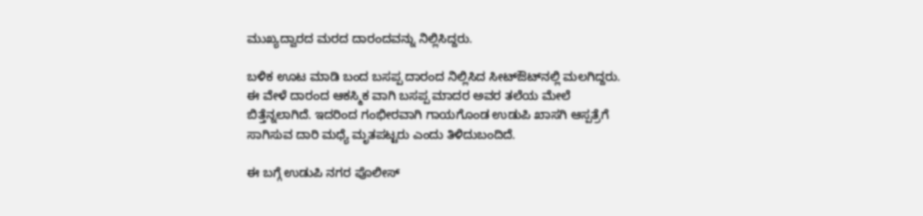ಮುಖ್ಯದ್ವಾರದ ಮರದ ದಾರಂದವನ್ನು ನಿಲ್ಲಿಸಿದ್ದರು.

ಬಳಿಕ ಊಟ ಮಾಡಿ ಬಂದ ಬಸಪ್ಪ ದಾರಂದ ನಿಲ್ಲಿಸಿದ ಸೀಟ್‌ಔಟ್‌ನಲ್ಲಿ ಮಲಗಿದ್ದರು. ಈ ವೇಳೆ ದಾರಂದ ಆಕಸ್ಮಿಕ ವಾಗಿ ಬಸಪ್ಪ ಮಾದರ ಅವರ ತಲೆಯ ಮೇಲೆ ಬಿತ್ತೆನ್ನಲಾಗಿದೆ. ಇದರಿಂದ ಗಂಭೀರವಾಗಿ ಗಾಯಗೊಂಡ ಉಡುಪಿ ಖಾಸಗಿ ಆಸ್ಪತ್ರೆಗೆ ಸಾಗಿಸುವ ದಾರಿ ಮಧ್ಯೆ ಮೃತಪಟ್ಟರು ಎಂದು ತಿಳಿದುಬಂದಿದೆ.

ಈ ಬಗ್ಗೆ ಉಡುಪಿ ನಗರ ಪೊಲೀಸ್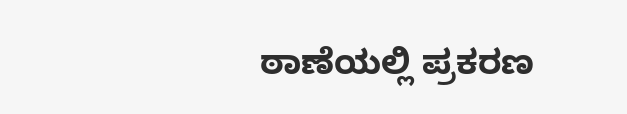ಠಾಣೆಯಲ್ಲಿ ಪ್ರಕರಣ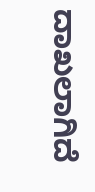ದಾಖಲಾಗಿದೆ